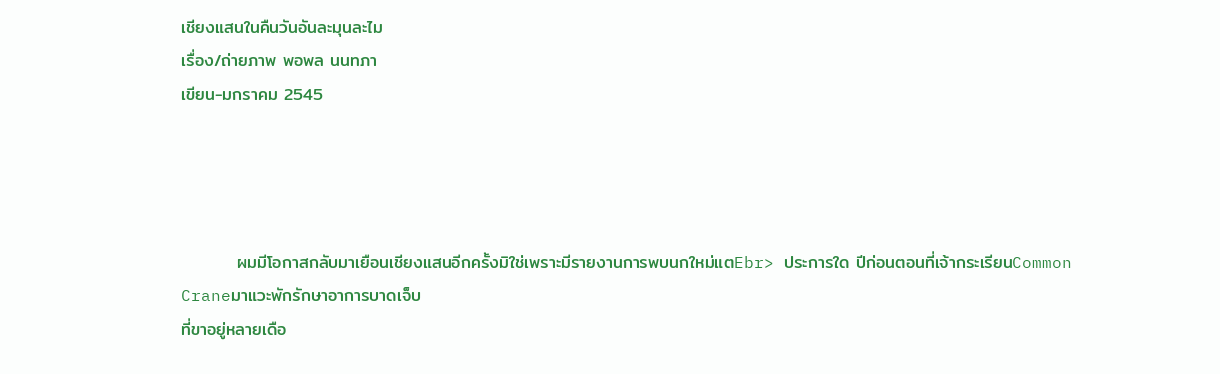เชียงแสนในคืนวันอันละมุนละไม
เรื่อง/ถ่ายภาพ พอพล นนทภา
เขียน-มกราคม 2545




         ผมมีโอกาสกลับมาเยือนเชียงแสนอีกครั้งมิใช่เพราะมีรายงานการพบนกใหม่แตEbr> ประการใด ปีก่อนตอนที่เจ้ากระเรียนCommon Craneมาแวะพักรักษาอาการบาดเจ็บ
ที่ขาอยู่หลายเดือ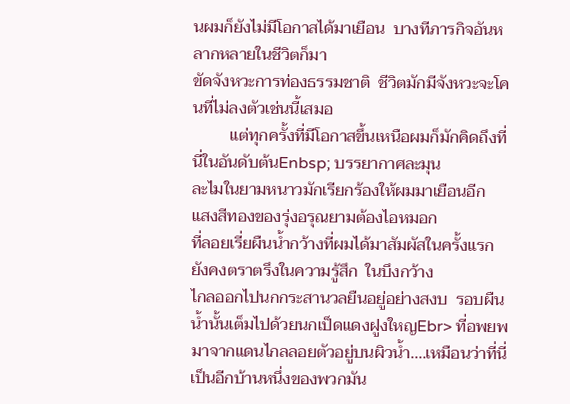นผมก็ยังไม่มีโอกาสได้มาเยือน  บางทีภารกิจอันหลากหลายในชีวิตก็มา
ขัดจังหวะการท่องธรรมชาติ  ชีวิตมักมีจังหวะจะโคนที่ไม่ลงตัวเช่นนี้เสมอ
         แต่ทุกครั้งที่มีโอกาสขึ้นเหนือผมก็มักคิดถึงที่นี่ในอันดับต้นEnbsp; บรรยากาศละมุน
ละไมในยามหนาวมักเรียกร้องให้ผมมาเยือนอีก  แสงสีทองของรุ่งอรุณยามต้องไอหมอก
ที่ลอยเรี่ยผืนน้ำกว้างที่ผมได้มาสัมผัสในครั้งแรกยังคงตราตรึงในความรู้สึก  ในบึงกว้าง
ไกลออกไปนกกระสานวลยืนอยู่อย่างสงบ  รอบผืนน้ำนั้นเต็มไปด้วยนกเป็ดแดงฝูงใหญEbr> ที่อพยพมาจากแดนไกลลอยตัวอยู่บนผิวน้ำ....เหมือนว่าที่นี่เป็นอีกบ้านหนึ่งของพวกมัน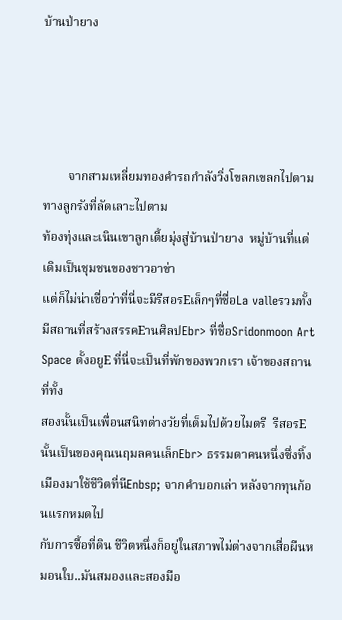บ้านป่ายาง




        จากสามเหลี่ยมทองคำรถกำลังวิ่งโขลกเขลกไปตามทางลูกรังที่ลัดเลาะไปตาม
ท้องทุ่งและเนินเขาลูกเตี้ยมุ่งสู่บ้านป่ายาง  หมู่บ้านที่แต่เดิมเป็นชุมชนของชาวอาข่า
แต่ก็ไม่น่าเชื่อว่าที่นี่จะมีรีสอรEเล็กๆที่ชื่อLa valleรวมทั้งมีสถานที่สร้างสรรคEานศิลปEbr> ที่ชื่อSridonmoon Art Space ตั้งอยูE ที่นี่จะเป็นที่พักของพวกเรา เจ้าของสถานที่ทั้ง
สองนั้นเป็นเพื่อนสนิทต่างวัยที่เต็มไปด้วยไมตรี  รีสอรEนั้นเป็นของคุณนฤมลคนเล็กEbr> ธรรมดาคนหนึ่งซึ่งทิ้งเมืองมาใช้ชีวิตที่นีEnbsp; จากคำบอกเล่า หลังจากทุนก้อนแรกหมดไป
กับการซื้อที่ดิน ชีวิตหนึ่งก็อยู่ในสภาพไม่ต่างจากเสื่อผืนหมอนใบ..มันสมองและสองมือ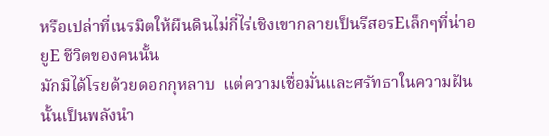หรือเปล่าที่เนรมิตให้ผืนดินไม่กี่ไร่เชิงเขากลายเป็นรีสอรEเล็กๆที่น่าอยูE ชีวิตของคนนั้น
มักมิได้โรยด้วยดอกกุหลาบ  แต่ความเชื่อมั่นและศรัทธาในความฝันนั้นเป็นพลังนำ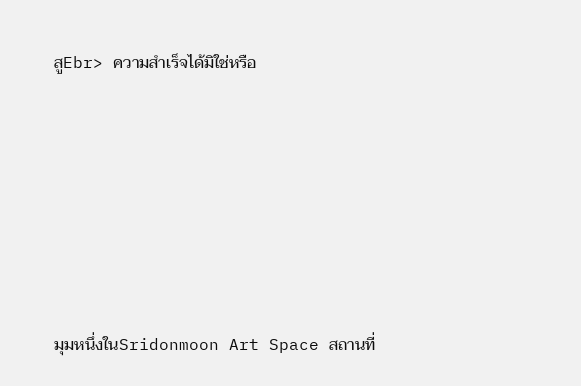สูEbr> ความสำเร็จได้มิใช่หรือ






มุมหนึ่งในSridonmoon Art Space สถานที่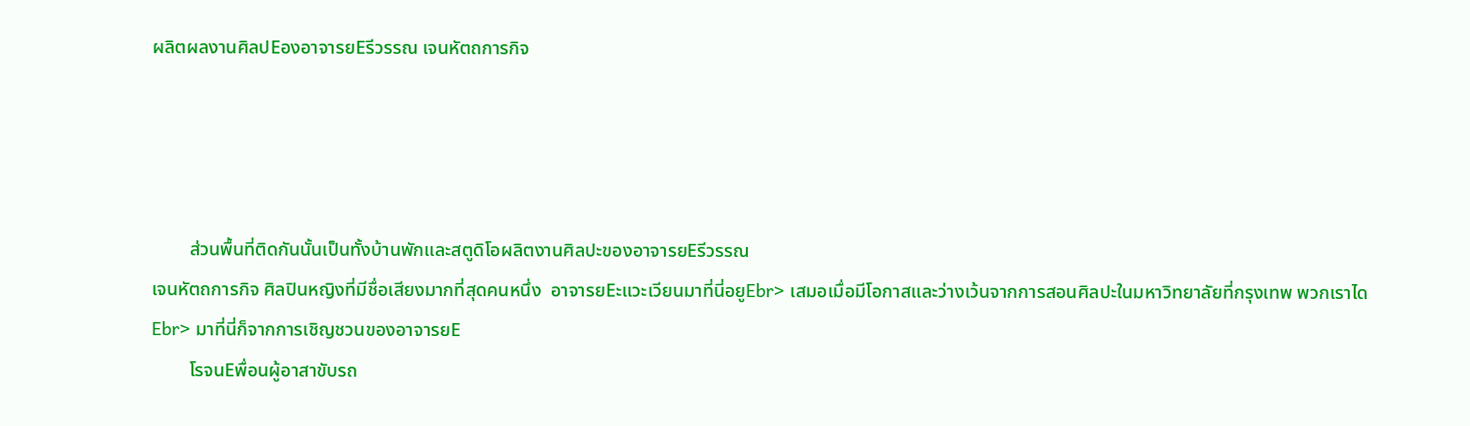ผลิตผลงานศิลปEองอาจารยEรีวรรณ เจนหัตถการกิจ




        ส่วนพื้นที่ติดกันนั้นเป็นทั้งบ้านพักและสตูดิโอผลิตงานศิลปะของอาจารยEรีวรรณ
เจนหัตถการกิจ ศิลปินหญิงที่มีชื่อเสียงมากที่สุดคนหนึ่ง  อาจารยEะแวะเวียนมาที่นี่อยูEbr> เสมอเมื่อมีโอกาสและว่างเว้นจากการสอนศิลปะในมหาวิทยาลัยที่กรุงเทพ พวกเราไดEbr> มาที่นี่ก็จากการเชิญชวนของอาจารยE
        โรจนEพื่อนผู้อาสาขับรถ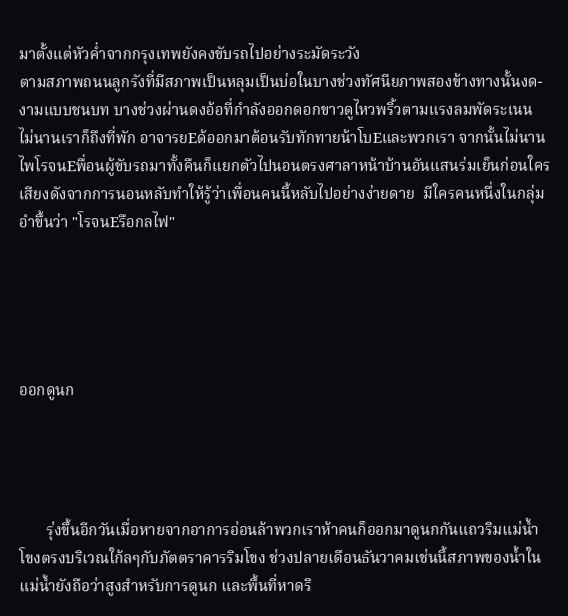มาตั้งแต่หัวค่ำจากกรุงเทพยังคงขับรถไปอย่างระมัดระวัง
ตามสภาพถนนลูกรังที่มีสภาพเป็นหลุมเป็นบ่อในบางช่วงทัศนียภาพสองข้างทางนั้นงด-
งามแบบชนบท บางช่วงผ่านดงอ้อที่กำลังออกดอกขาวดูไหวพริ้วตามแรงลมพัดระเนน
ไม่นานเราก็ถึงที่พัก อาจารยEด้ออกมาต้อนรับทักทายน้าโบEและพวกเรา จากนั้นไม่นาน
ไพโรจนEพื่อนผู้ขับรถมาทั้งคืนก็แยกตัวไปนอนตรงศาลาหน้าบ้านอันแสนร่มเย็นก่อนใคร
เสียงดังจากการนอนหลับทำให้รู้ว่าเพื่อนคนนี้หลับไปอย่างง่ายดาย  มีใครคนหนึ่งในกลุ่ม
อำขึ้นว่า "โรจนEรือกลไฟ"





ออกดูนก




       รุ่งขึ้นอีกวันเมื่อหายจากอาการอ่อนล้าพวกเราห้าคนก็ออกมาดูนกกันแถวริมแม่น้ำ
โขงตรงบริเวณใก้ลๆกับภัตตราคารริมโขง ช่วงปลายเดือนธันวาคมเช่นนี้สภาพของน้ำใน
แม่น้ำยังถือว่าสูงสำหรับการดูนก และพื้นที่หาดริ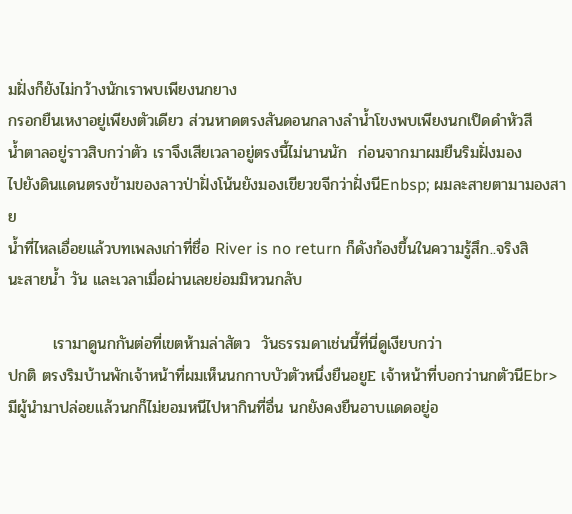มฝั่งก็ยังไม่กว้างนักเราพบเพียงนกยาง
กรอกยืนเหงาอยู่เพียงตัวเดียว ส่วนหาดตรงสันดอนกลางลำน้ำโขงพบเพียงนกเป็ดดำหัวสี
น้ำตาลอยู่ราวสิบกว่าตัว เราจึงเสียเวลาอยู่ตรงนี้ไม่นานนัก  ก่อนจากมาผมยืนริมฝั่งมอง
ไปยังดินแดนตรงข้ามของลาวป่าฝั่งโน้นยังมองเขียวขจีกว่าฝั่งนีEnbsp; ผมละสายตามามองสาย
น้ำที่ไหลเอื่อยแล้วบทเพลงเก่าที่ชื่อ River is no return ก็ดังก้องขึ้นในความรู้สึก..จริงสิ
นะสายน้ำ วัน และเวลาเมื่อผ่านเลยย่อมมิหวนกลับ

        เรามาดูนกกันต่อที่เขตห้ามล่าสัตว  วันธรรมดาเช่นนี้ที่นี่ดูเงียบกว่า
ปกติ ตรงริมบ้านพักเจ้าหน้าที่ผมเห็นนกกาบบัวตัวหนึ่งยืนอยูE เจ้าหน้าที่บอกว่านกตัวนีEbr> มีผู้นำมาปล่อยแล้วนกก็ไม่ยอมหนีไปหากินที่อื่น นกยังคงยืนอาบแดดอยู่อ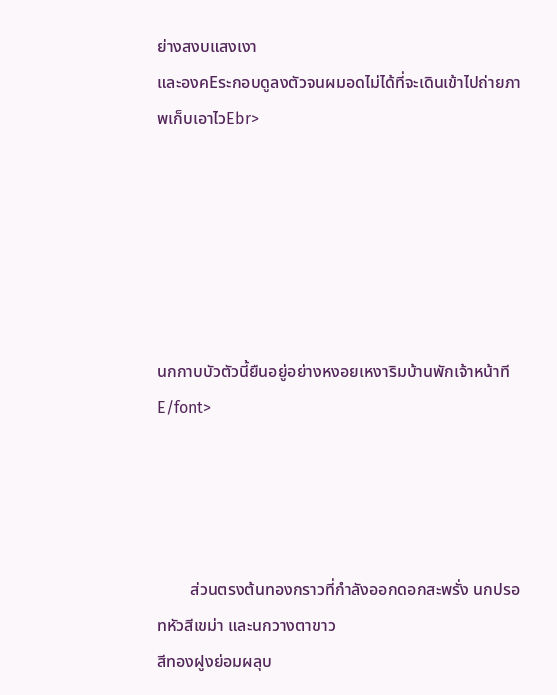ย่างสงบแสงเงา
และองคEระกอบดูลงตัวจนผมอดไม่ได้ที่จะเดินเข้าไปถ่ายภาพเก็บเอาไวEbr>






นกกาบบัวตัวนี้ยืนอยู่อย่างหงอยเหงาริมบ้านพักเจ้าหน้าทีE/font>




        ส่วนตรงต้นทองกราวที่กำลังออกดอกสะพรั่ง นกปรอทหัวสีเขม่า และนกวางตาขาว
สีทองฝูงย่อมผลุบ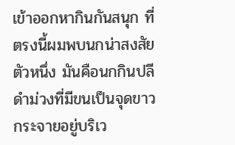เข้าออกหากินกันสนุก ที่ตรงนี้ผมพบนกน่าสงสัยตัวหนึ่ง มันคือนกกินปลี
ดำม่วงที่มีขนเป็นจุดขาวกระจายอยู่บริเว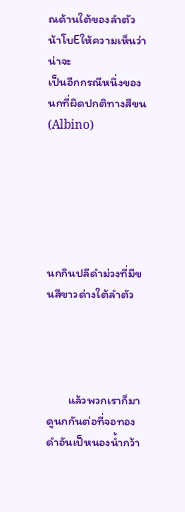ณด้านใต้ของลำตัว  น้าโบEให้ความเห็นว่าน่าจะ
เป็นอีกกรณีหนึ่งของนกที่ผิดปกติทางสีขน(Albino)






นกกินปลีดำม่วงที่มีขนสีขาวด่างใต้ลำตัว




        แล้วพวกเราก็มาดูนกกันต่อที่จอทองดำอันเป็หนองน้ำกว้า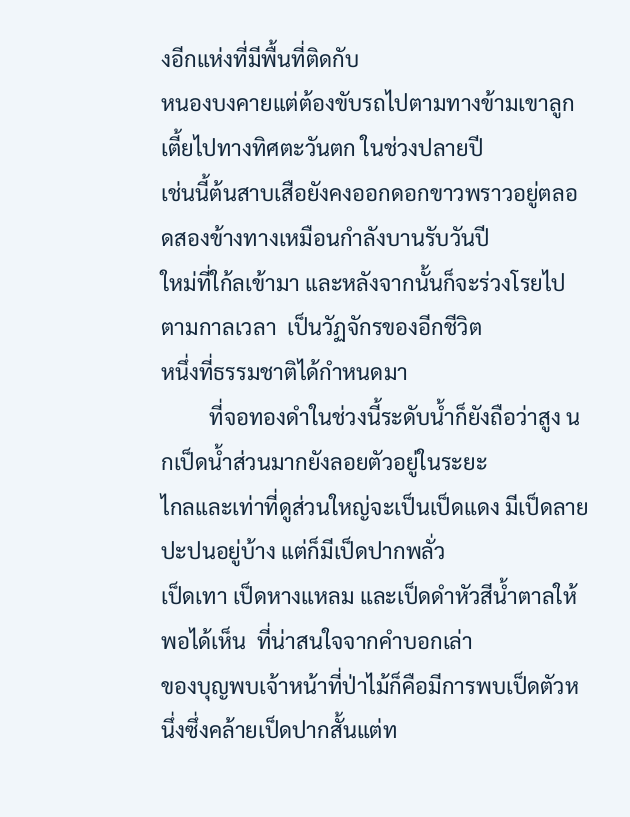งอีกแห่งที่มีพื้นที่ติดกับ
หนองบงคายแต่ต้องขับรถไปตามทางข้ามเขาลูกเตี้ยไปทางทิศตะวันตก ในช่วงปลายปี
เช่นนี้ต้นสาบเสือยังคงออกดอกขาวพราวอยู่ตลอดสองข้างทางเหมือนกำลังบานรับวันปี
ใหม่ที่ใก้ลเข้ามา และหลังจากนั้นก็จะร่วงโรยไปตามกาลเวลา  เป็นวัฏจักรของอีกชีวิต
หนึ่งที่ธรรมชาติได้กำหนดมา
         ที่จอทองดำในช่วงนี้ระดับน้ำก็ยังถือว่าสูง นกเป็ดน้ำส่วนมากยังลอยตัวอยู่ในระยะ
ไกลและเท่าที่ดูส่วนใหญ่จะเป็นเป็ดแดง มีเป็ดลายปะปนอยู่บ้าง แต่ก็มีเป็ดปากพลั่ว
เป็ดเทา เป็ดหางแหลม และเป็ดดำหัวสีน้ำตาลให้พอได้เห็น  ที่น่าสนใจจากคำบอกเล่า
ของบุญพบเจ้าหน้าที่ป่าไม้ก็คือมีการพบเป็ดตัวหนึ่งซึ่งคล้ายเป็ดปากสั้นแต่ท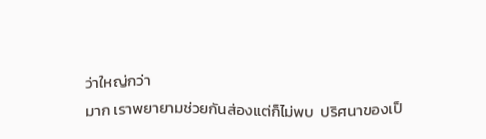ว่าใหญ่กว่า
มาก เราพยายามช่วยกันส่องแต่ก็ไม่พบ  ปริศนาของเป็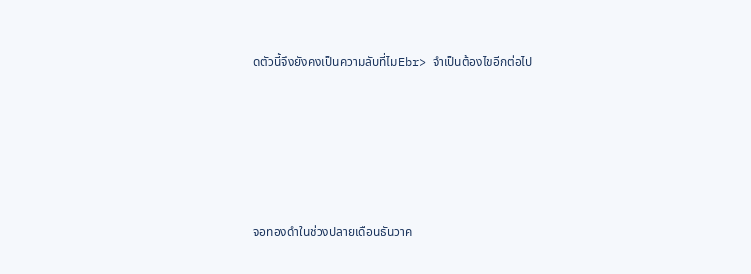ดตัวนี้จึงยังคงเป็นความลับที่ไมEbr> จำเป็นต้องไขอีกต่อไป






จอทองดำในช่วงปลายเดือนธันวาค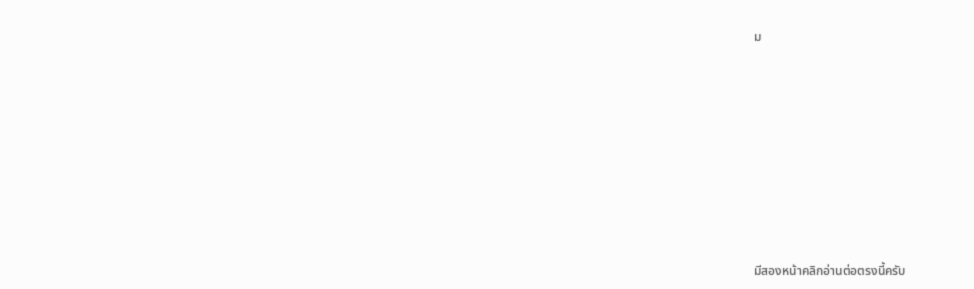ม









มีสองหน้าคลิกอ่านต่อตรงนี้ครับ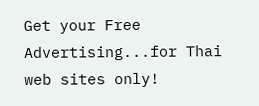Get your Free Advertising...for Thai web sites only!